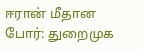ஈரான் மீதான போர்: துறைமுக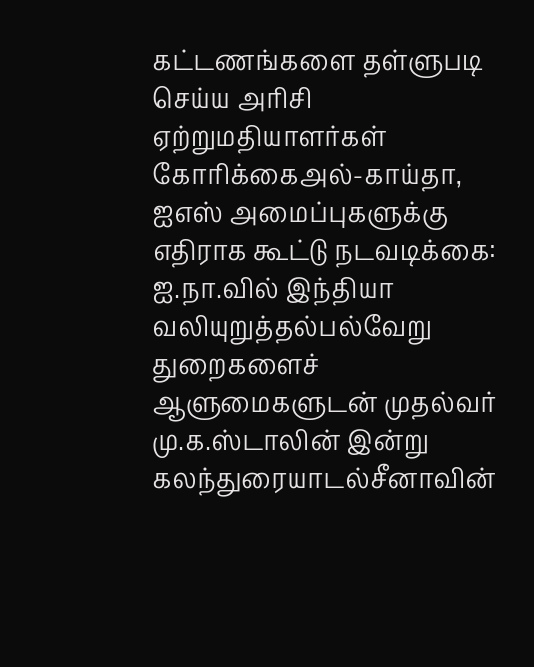கட்டணங்களை தள்ளுபடி செய்ய அரிசி ஏற்றுமதியாளர்கள் கோரிக்கைஅல்-காய்தா, ஐஎஸ் அமைப்புகளுக்கு எதிராக கூட்டு நடவடிக்கை: ஐ.நா.வில் இந்தியா வலியுறுத்தல்பல்வேறு துறைகளைச் ஆளுமைகளுடன் முதல்வர் மு.க.ஸ்டாலின் இன்று கலந்துரையாடல்சீனாவின்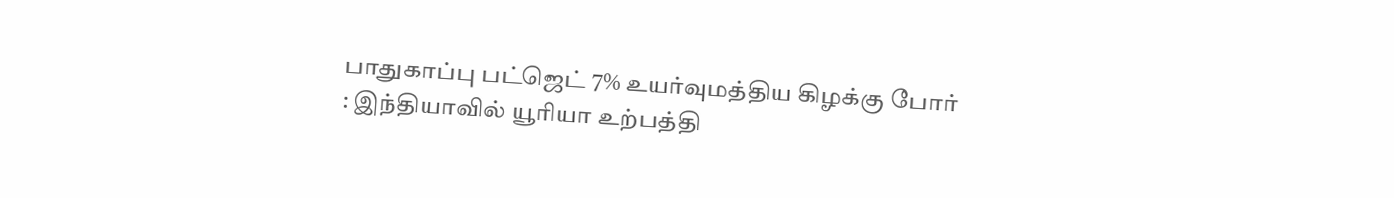பாதுகாப்பு பட்ஜெட் 7% உயர்வுமத்திய கிழக்கு போர் : இந்தியாவில் யூரியா உற்பத்தி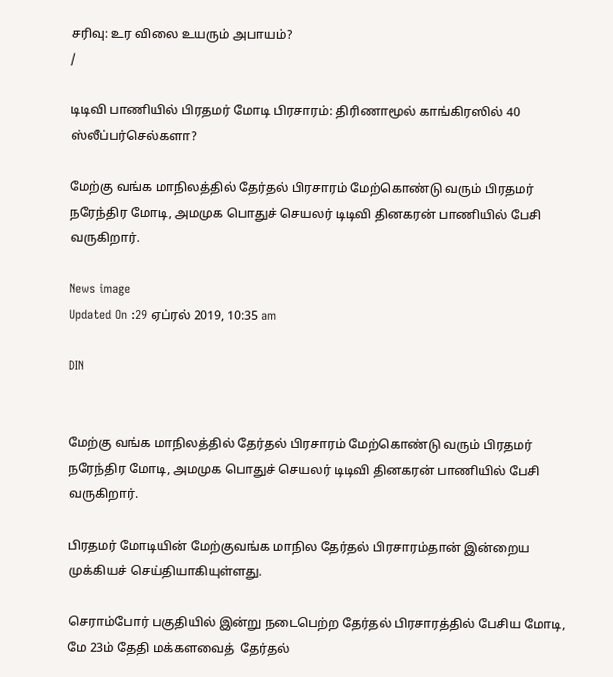சரிவு: உர விலை உயரும் அபாயம்?
/

டிடிவி பாணியில் பிரதமர் மோடி பிரசாரம்: திரிணாமூல் காங்கிரஸில் 40 ஸ்லீப்பர்செல்களா?

மேற்கு வங்க மாநிலத்தில் தேர்தல் பிரசாரம் மேற்கொண்டு வரும் பிரதமர் நரேந்திர மோடி, அமமுக பொதுச் செயலர் டிடிவி தினகரன் பாணியில் பேசி வருகிறார்.

News image
Updated On :29 ஏப்ரல் 2019, 10:35 am

DIN


மேற்கு வங்க மாநிலத்தில் தேர்தல் பிரசாரம் மேற்கொண்டு வரும் பிரதமர் நரேந்திர மோடி, அமமுக பொதுச் செயலர் டிடிவி தினகரன் பாணியில் பேசி வருகிறார்.

பிரதமர் மோடியின் மேற்குவங்க மாநில தேர்தல் பிரசாரம்தான் இன்றைய முக்கியச் செய்தியாகியுள்ளது.

செராம்போர் பகுதியில் இன்று நடைபெற்ற தேர்தல் பிரசாரத்தில் பேசிய மோடி, மே 23ம் தேதி மக்களவைத்  தேர்தல்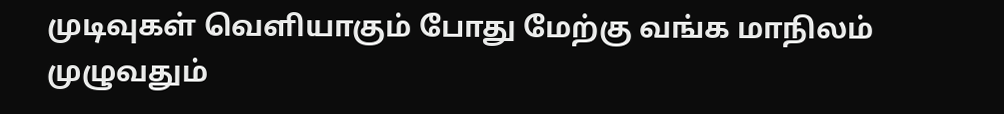முடிவுகள் வெளியாகும் போது மேற்கு வங்க மாநிலம் முழுவதும்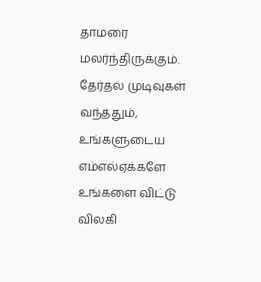தாமரை மலர்ந்திருக்கும். தேர்தல் முடிவுகள் வந்ததும், உங்களுடைய எம்எல்ஏக்களே உங்களை விட்டு விலகி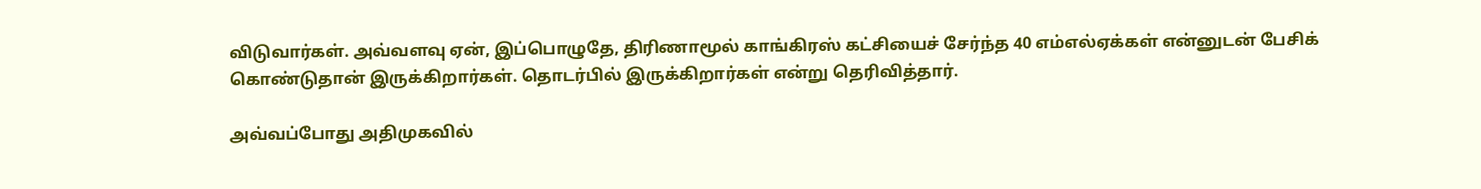விடுவார்கள். அவ்வளவு ஏன், இப்பொழுதே, திரிணாமூல் காங்கிரஸ் கட்சியைச் சேர்ந்த 40 எம்எல்ஏக்கள் என்னுடன் பேசிக் கொண்டுதான் இருக்கிறார்கள். தொடர்பில் இருக்கிறார்கள் என்று தெரிவித்தார்.

அவ்வப்போது அதிமுகவில்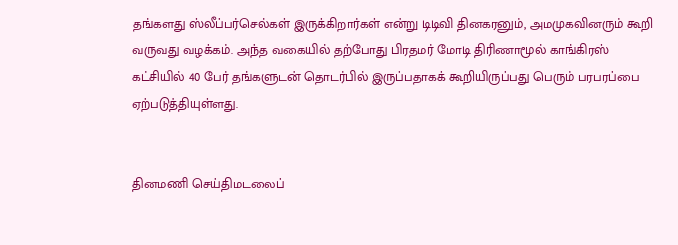தங்களது ஸ்லீப்பர்செல்கள் இருக்கிறார்கள் என்று டிடிவி தினகரனும், அமமுகவினரும் கூறி வருவது வழக்கம். அந்த வகையில் தற்போது பிரதமர் மோடி திரிணாமூல் காங்கிரஸ் கட்சியில் 40 பேர் தங்களுடன் தொடர்பில் இருப்பதாகக் கூறியிருப்பது பெரும் பரபரப்பை ஏற்படுத்தியுள்ளது.


தினமணி செய்திமடலைப்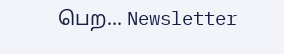பெற... Newsletter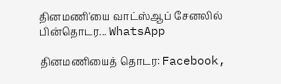தினமணி'யை வாட்ஸ்ஆப் சேனலில் பின்தொடர... WhatsApp

தினமணியைத் தொடர: Facebook,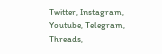Twitter, Instagram, Youtube, Telegram, Threads,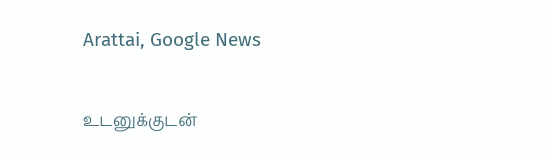Arattai, Google News

உடனுக்குடன்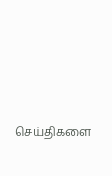செய்திகளை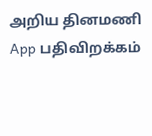அறிய தினமணி App பதிவிறக்கம்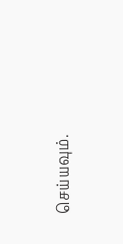செய்யவும்.